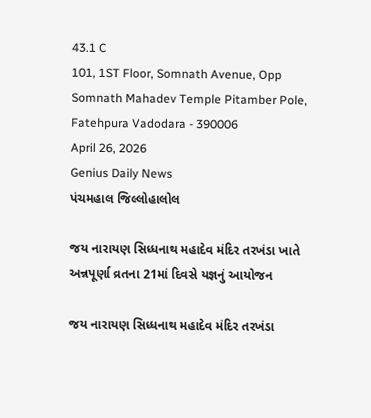43.1 C
101, 1ST Floor, Somnath Avenue, Opp Somnath Mahadev Temple Pitamber Pole, Fatehpura Vadodara - 390006
April 26, 2026
Genius Daily News
પંચમહાલ જિલ્લોહાલોલ

જય નારાયણ સિધ્ધનાથ મહાદેવ મંદિર તરખંડા ખાતે અન્નપૂર્ણા વ્રતના 21માં દિવસે યજ્ઞનું આયોજન

જય નારાયણ સિધ્ધનાથ મહાદેવ મંદિર તરખંડા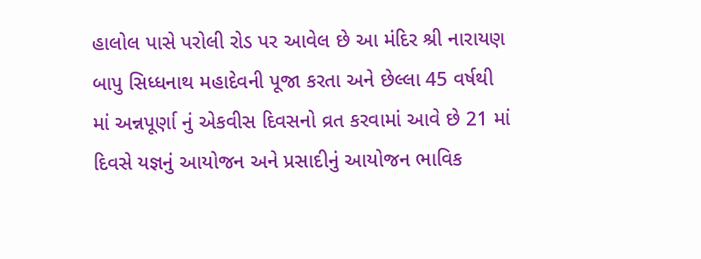હાલોલ પાસે પરોલી રોડ પર આવેલ છે આ મંદિર શ્રી નારાયણ બાપુ સિધ્ધનાથ મહાદેવની પૂજા કરતા અને છેલ્લા 45 વર્ષથી માં અન્નપૂર્ણા નું એકવીસ દિવસનો વ્રત કરવામાં આવે છે 21 માં દિવસે યજ્ઞનું આયોજન અને પ્રસાદીનું આયોજન ભાવિક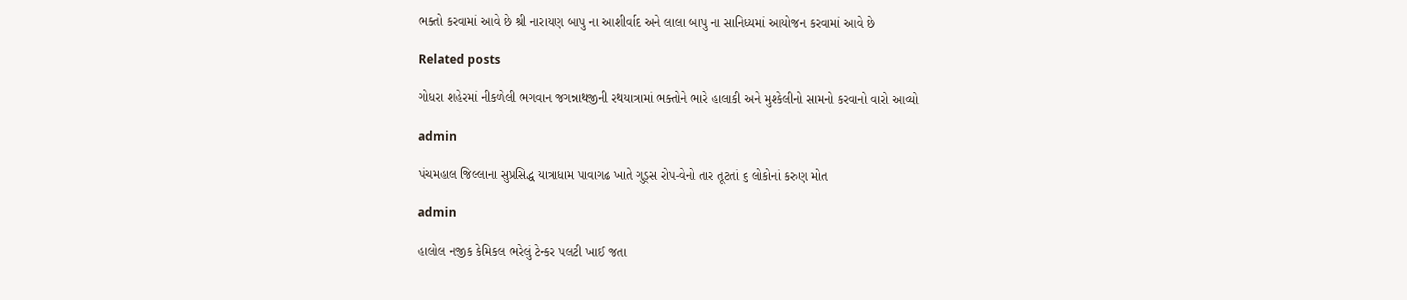ભક્તો કરવામાં આવે છે શ્રી નારાયણ બાપુ ના આશીર્વાદ અને લાલા બાપુ ના સાનિધ્યમાં આયોજન કરવામાં આવે છે

Related posts

ગોધરા શહેરમાં નીકળેલી ભગવાન જગન્નાથજીની રથયાત્રામાં ભક્તોને ભારે હાલાકી અને મુશ્કેલીનો સામનો કરવાનો વારો આવ્યો

admin

પંચમહાલ જિલ્લાના સુપ્રસિદ્ધ યાત્રાધામ પાવાગઢ ખાતે ગુડ્સ રોપ-વેનો તાર તૂટતાં ૬ લોકોનાં કરુણ મોત

admin

હાલોલ નજીક કેમિકલ ભરેલું ટેન્કર પલટી ખાઈ જતા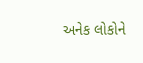અનેક લોકોને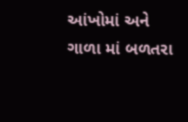આંખોમાં અને ગાળા માં બળતરા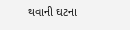થવાની ઘટના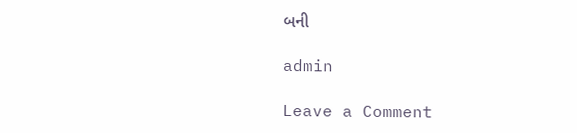બની

admin

Leave a Comment